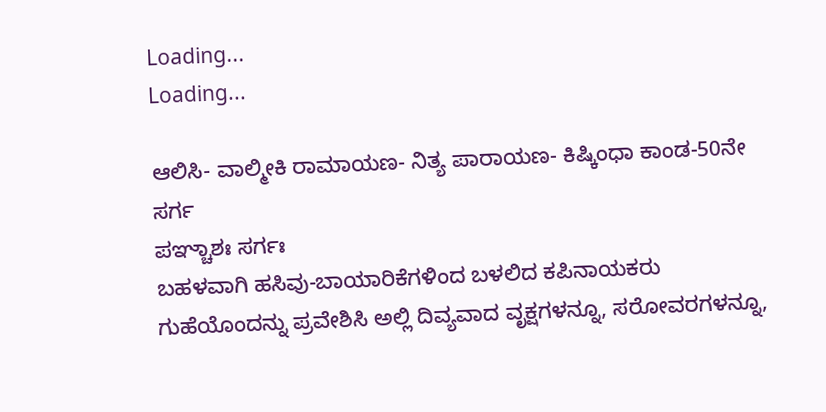Loading...
Loading...

ಆಲಿಸಿ- ವಾಲ್ಮೀಕಿ ರಾಮಾಯಣ- ನಿತ್ಯ ಪಾರಾಯಣ- ಕಿಷ್ಕಿಂಧಾ ಕಾಂಡ-50ನೇ ಸರ್ಗ
ಪಞ್ಚಾಶಃ ಸರ್ಗಃ
ಬಹಳವಾಗಿ ಹಸಿವು-ಬಾಯಾರಿಕೆಗಳಿಂದ ಬಳಲಿದ ಕಪಿನಾಯಕರು ಗುಹೆಯೊಂದನ್ನು ಪ್ರವೇಶಿಸಿ ಅಲ್ಲಿ ದಿವ್ಯವಾದ ವೃಕ್ಷಗಳನ್ನೂ, ಸರೋವರಗಳನ್ನೂ,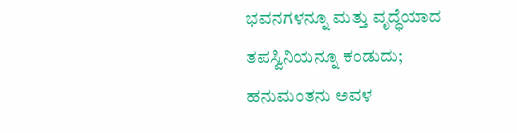ಭವನಗಳನ್ನೂ ಮತ್ತು ವೃದ್ಧೆಯಾದ ತಪಸ್ವಿನಿಯನ್ನೂ ಕಂಡುದು; ಹನುಮಂತನು ಅವಳ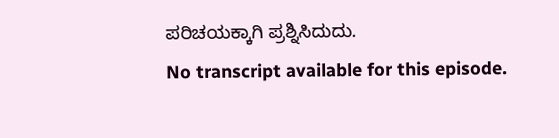ಪರಿಚಯಕ್ಕಾಗಿ ಪ್ರಶ್ನಿಸಿದುದು.
No transcript available for this episode.